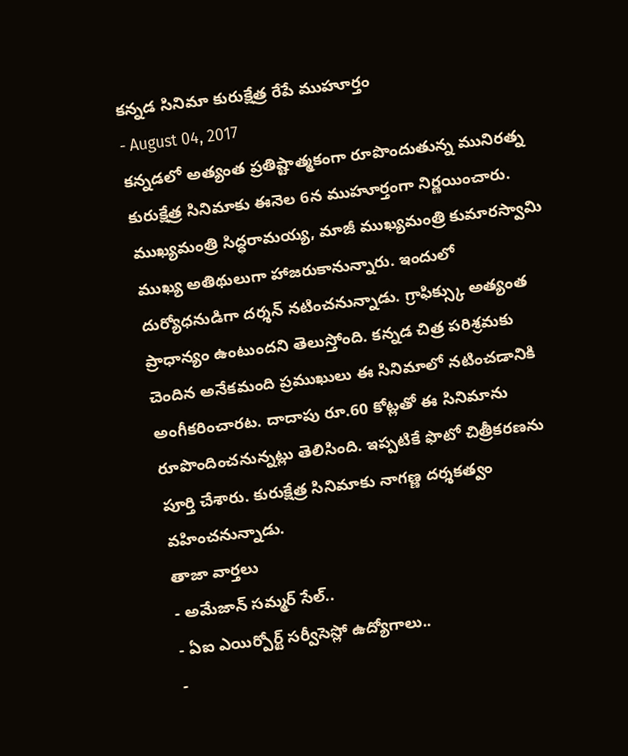కన్నడ సినిమా కురుక్షేత్ర రేపే ముహూర్తం
- August 04, 2017
కన్నడలో అత్యంత ప్రతిష్టాత్మకంగా రూపొందుతున్న మునిరత్న కురుక్షేత్ర సినిమాకు ఈనెల 6న ముహూర్తంగా నిర్ణయించారు. ముఖ్యమంత్రి సిద్ధరామయ్య, మాజీ ముఖ్యమంత్రి కుమారస్వామి ముఖ్య అతిథులుగా హాజరుకానున్నారు. ఇందులో దుర్యోధనుడిగా దర్శన్ నటించనున్నాడు. గ్రాఫిక్స్కు అత్యంత ప్రాధాన్యం ఉంటుందని తెలుస్తోంది. కన్నడ చిత్ర పరిశ్రమకు చెందిన అనేకమంది ప్రముఖులు ఈ సినిమాలో నటించడానికి అంగీకరించారట. దాదాపు రూ.60 కోట్లతో ఈ సినిమాను రూపొందించనున్నట్లు తెలిసింది. ఇప్పటికే ఫొటో చిత్రీకరణను పూర్తి చేశారు. కురుక్షేత్ర సినిమాకు నాగణ్ణ దర్శకత్వం వహించనున్నాడు.
తాజా వార్తలు
- అమేజాన్ సమ్మర్ సేల్..
- ఏఐ ఎయిర్పోర్ట్ సర్వీసెస్లో ఉద్యోగాలు..
-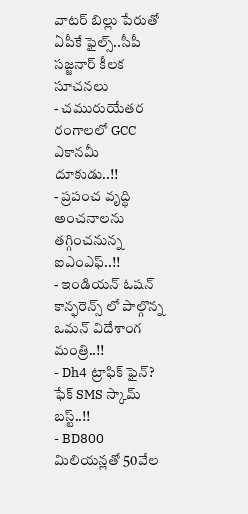వాటర్ బిల్లు పేరుతో ఏపీకే ఫైల్స్..సీపీ సజ్జనార్ కీలక సూచనలు
- చమురుయేతర రంగాలలో GCC ఎకానమీ దూకుడు..!!
- ప్రపంచ వృద్ధి అంచనాలను తగ్గించనున్న ఐఎంఎఫ్..!!
- ఇండియన్ ఓషన్ కాన్ఫరెన్స్ లో పాల్గొన్న ఒమన్ విదేశాంగ మంత్రి..!!
- Dh4 ట్రాఫిక్ ఫైన్? ఫేక్ SMS స్కామ్ బస్ట్..!!
- BD800 మిలియన్లతో 50వేల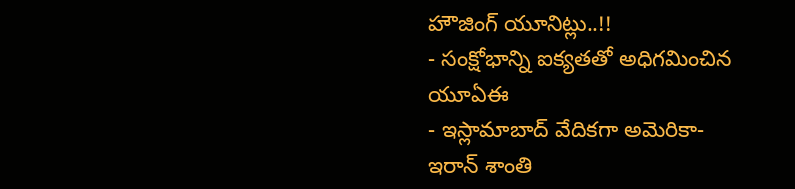హౌజింగ్ యూనిట్లు..!!
- సంక్షోభాన్ని ఐక్యతతో అధిగమించిన యూఏఈ
- ఇస్లామాబాద్ వేదికగా అమెరికా-ఇరాన్ శాంతి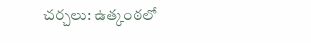చర్చలు: ఉత్కంఠలో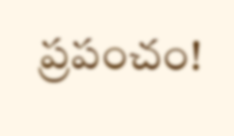ప్రపంచం!